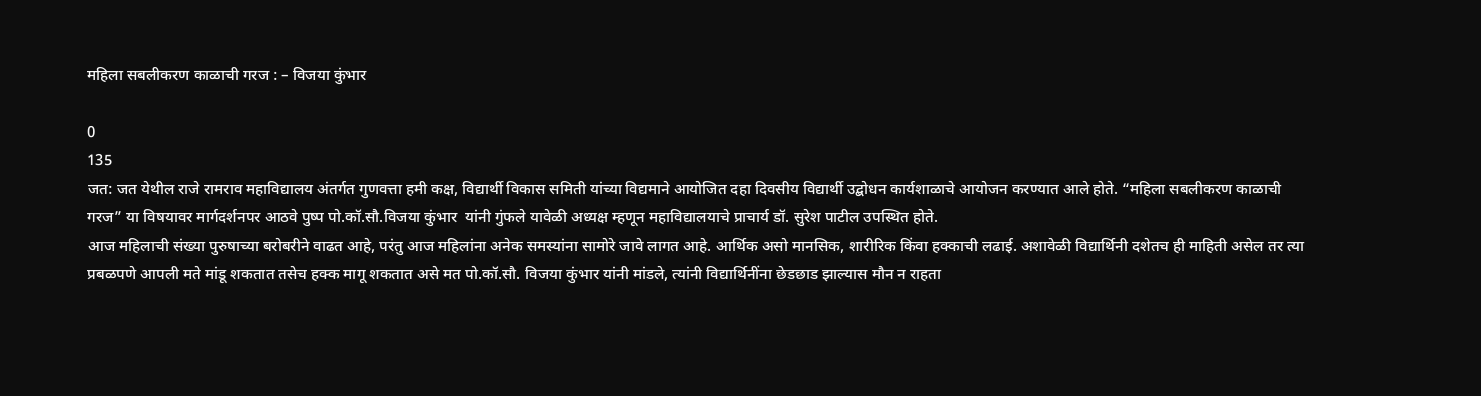महिला सबलीकरण काळाची गरज : – विजया कुंभार

0
135
जत: जत येथील राजे रामराव महाविद्यालय अंतर्गत गुणवत्ता हमी कक्ष, विद्यार्थी विकास समिती यांच्या विद्यमाने आयोजित दहा दिवसीय विद्यार्थी उद्बोधन कार्यशाळाचे आयोजन करण्यात आले होते. “महिला सबलीकरण काळाची गरज” या विषयावर मार्गदर्शनपर आठवे पुष्प पो.कॉ.सौ.विजया कुंभार  यांनी गुंफले यावेळी अध्यक्ष म्हणून महाविद्यालयाचे प्राचार्य डॉ. सुरेश पाटील उपस्थित होते.
आज महिलाची संख्या पुरुषाच्या बरोबरीने वाढत आहे, परंतु आज महिलांना अनेक समस्यांना सामोरे जावे लागत आहे. आर्थिक असो मानसिक, शारीरिक किंवा हक्काची लढाई. अशावेळी विद्यार्थिनी दशेतच ही माहिती असेल तर त्या प्रबळपणे आपली मते मांडू शकतात तसेच हक्क मागू शकतात असे मत पो.कॉ.सौ. विजया कुंभार यांनी मांडले, त्यांनी विद्यार्थिनींना छेडछाड झाल्यास मौन न राहता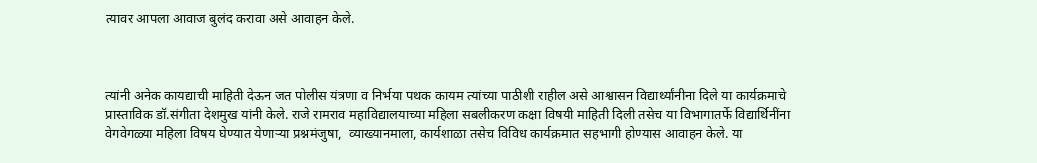त्यावर आपला आवाज बुलंद करावा असे आवाहन केले.



त्यांनी अनेक कायद्याची माहिती देऊन जत पोलीस यंत्रणा व निर्भया पथक कायम त्यांच्या पाठीशी राहील असे आश्वासन विद्यार्थ्यांनीना दिले या कार्यक्रमाचे प्रास्ताविक डॉ.संगीता देशमुख यांनी केले. राजे रामराव महाविद्यालयाच्या महिला सबलीकरण कक्षा विषयी माहिती दिली तसेच या विभागातर्फे विद्यार्थिनींना वेगवेगळ्या महिला विषय घेण्यात येणाऱ्या प्रश्नमंजुषा,  व्याख्यानमाला, कार्यशाळा तसेच विविध कार्यक्रमात सहभागी होण्यास आवाहन केले. या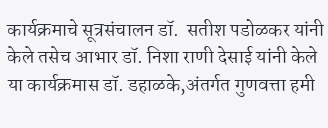कार्यक्रमाचे सूत्रसंचालन डॉ.  सतीश पडोळकर यांनी केले तसेच आभार डॉ. निशा राणी देसाई यांनी केले या कार्यक्रमास डॉ. डहाळके,अंतर्गत गुणवत्ता हमी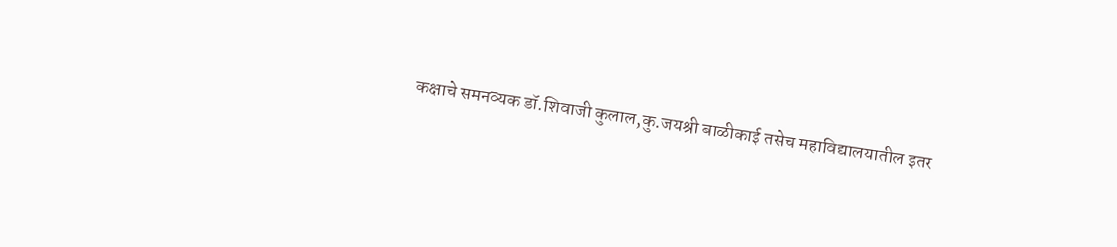कक्षाचे समनव्यक डॉ.शिवाजी कुलाल,कु.जयश्री बाळीकाई तसेच महाविद्यालयातील इतर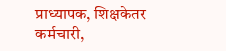प्राध्यापक, शिक्षकेतर कर्मचारी,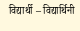विद्यार्थी – विद्यार्थिनी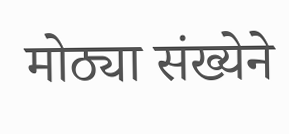मोठ्या संख्येने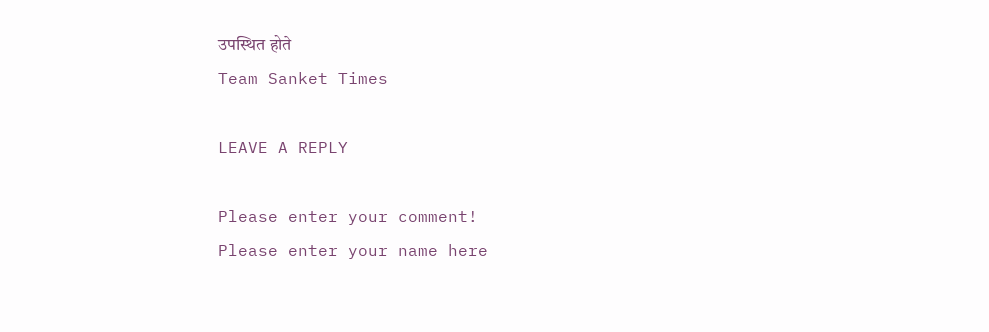उपस्थित होते
Team Sanket Times

LEAVE A REPLY

Please enter your comment!
Please enter your name here